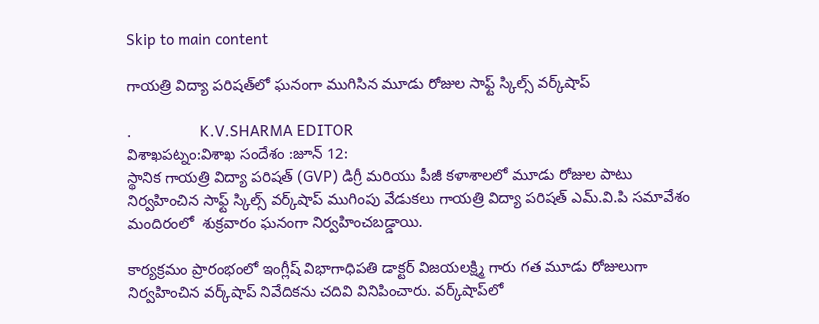Skip to main content

గాయత్రి విద్యా పరిషత్‌లో ఘనంగా ముగిసిన మూడు రోజుల సాఫ్ట్ స్కిల్స్ వర్క్‌షాప్

.                 K.V.SHARMA EDITOR
విశాఖపట్నం:విశాఖ సందేశం :జూన్ 12:
స్థానిక గాయత్రి విద్యా పరిషత్ (GVP) డిగ్రీ మరియు పీజీ కళాశాలలో మూడు రోజుల పాటు నిర్వహించిన సాఫ్ట్ స్కిల్స్ వర్క్‌షాప్ ముగింపు వేడుకలు గాయత్రి విద్యా పరిషత్ ఎమ్.వి.పి సమావేశం మందిరంలో  శుక్రవారం ఘనంగా నిర్వహించబడ్డాయి.

కార్యక్రమం ప్రారంభంలో ఇంగ్లీష్ విభాగాధిపతి డాక్టర్ విజయలక్ష్మి గారు గత మూడు రోజులుగా నిర్వహించిన వర్క్‌షాప్ నివేదికను చదివి వినిపించారు. వర్క్‌షాప్‌లో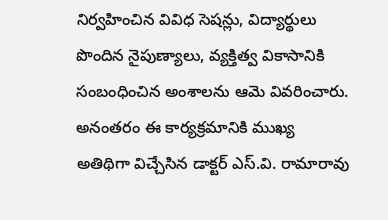నిర్వహించిన వివిధ సెషన్లు, విద్యార్థులు పొందిన నైపుణ్యాలు, వ్యక్తిత్వ వికాసానికి సంబంధించిన అంశాలను ఆమె వివరించారు. అనంతరం ఈ కార్యక్రమానికి ముఖ్య అతిథిగా విచ్చేసిన డాక్టర్ ఎస్.వి. రామారావు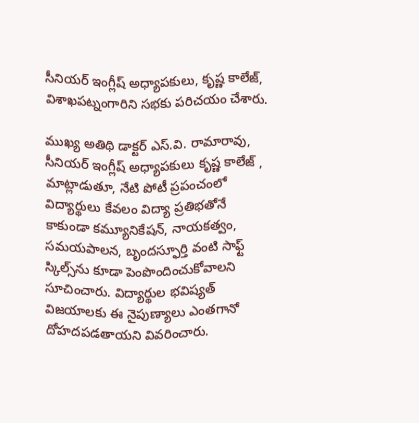సీనియర్ ఇంగ్లీష్ అధ్యాపకులు, కృష్ణ కాలేజ్, విశాఖపట్నంగారిని సభకు పరిచయం చేశారు.

ముఖ్య అతిథి డాక్టర్ ఎస్.వి. రామారావు, సీనియర్ ఇంగ్లీష్ అధ్యాపకులు కృష్ణ కాలేజ్ , మాట్లాడుతూ, నేటి పోటీ ప్రపంచంలో విద్యార్థులు కేవలం విద్యా ప్రతిభతోనే కాకుండా కమ్యూనికేషన్, నాయకత్వం, సమయపాలన, బృందస్ఫూర్తి వంటి సాఫ్ట్ స్కిల్స్‌ను కూడా పెంపొందించుకోవాలని సూచించారు. విద్యార్థుల భవిష్యత్ విజయాలకు ఈ నైపుణ్యాలు ఎంతగానో దోహదపడతాయని వివరించారు.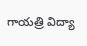గాయత్రి విద్యా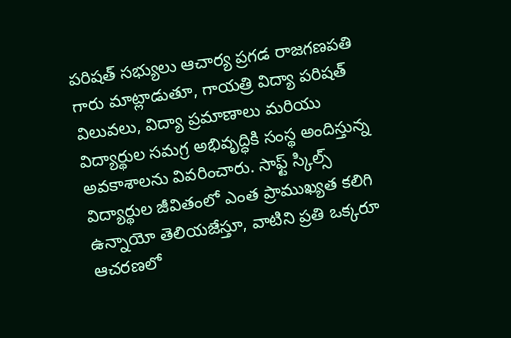పరిషత్ సభ్యులు ఆచార్య ప్రగడ రాజగణపతి గారు మాట్లాడుతూ, గాయత్రి విద్యా పరిషత్ విలువలు, విద్యా ప్రమాణాలు మరియు విద్యార్థుల సమగ్ర అభివృద్ధికి సంస్థ అందిస్తున్న అవకాశాలను వివరించారు. సాఫ్ట్ స్కిల్స్ విద్యార్థుల జీవితంలో ఎంత ప్రాముఖ్యత కలిగి ఉన్నాయో తెలియజేస్తూ, వాటిని ప్రతి ఒక్కరూ ఆచరణలో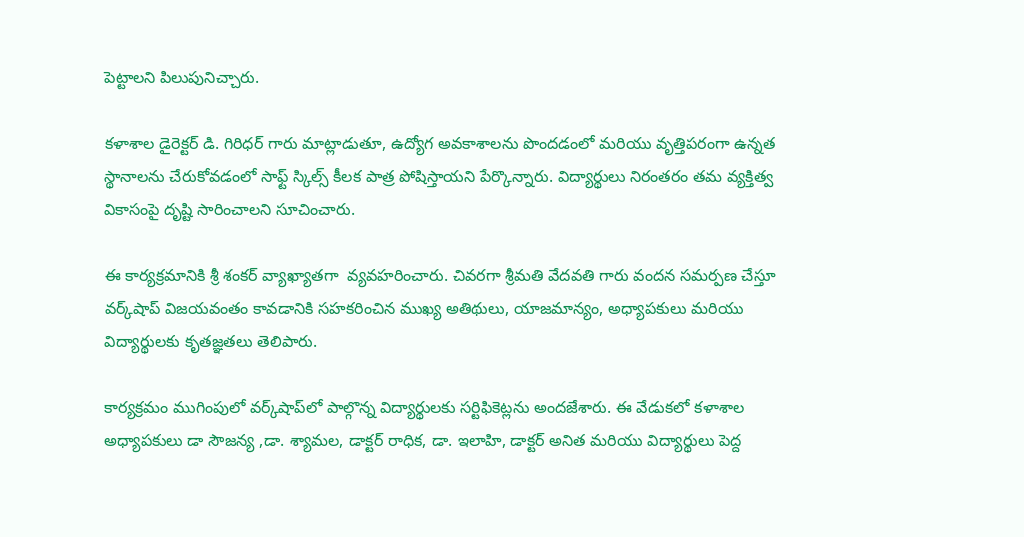పెట్టాలని పిలుపునిచ్చారు.

కళాశాల డైరెక్టర్ డి. గిరిధర్ గారు మాట్లాడుతూ, ఉద్యోగ అవకాశాలను పొందడంలో మరియు వృత్తిపరంగా ఉన్నత స్థానాలను చేరుకోవడంలో సాఫ్ట్ స్కిల్స్ కీలక పాత్ర పోషిస్తాయని పేర్కొన్నారు. విద్యార్థులు నిరంతరం తమ వ్యక్తిత్వ వికాసంపై దృష్టి సారించాలని సూచించారు.

ఈ కార్యక్రమానికి శ్రీ శంకర్ వ్యాఖ్యాతగా  వ్యవహరించారు. చివరగా శ్రీమతి వేదవతి గారు వందన సమర్పణ చేస్తూ వర్క్‌షాప్ విజయవంతం కావడానికి సహకరించిన ముఖ్య అతిథులు, యాజమాన్యం, అధ్యాపకులు మరియు విద్యార్థులకు కృతజ్ఞతలు తెలిపారు.

కార్యక్రమం ముగింపులో వర్క్‌షాప్‌లో పాల్గొన్న విద్యార్థులకు సర్టిఫికెట్లను అందజేశారు. ఈ వేడుకలో కళాశాల అధ్యాపకులు డా సౌజన్య ,డా. శ్యామల, డాక్టర్ రాధిక, డా. ఇలాహి, డాక్టర్ అనిత మరియు విద్యార్థులు పెద్ద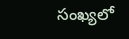సంఖ్యలో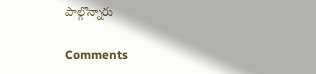పాల్గొన్నారు

Comments